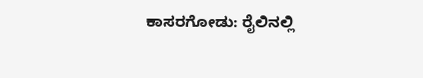ಕಾಸರಗೋಡು: ರೈಲಿನಲ್ಲಿ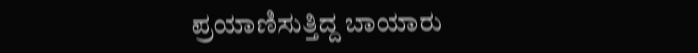ಪ್ರಯಾಣಿಸುತ್ತಿದ್ದ ಬಾಯಾರು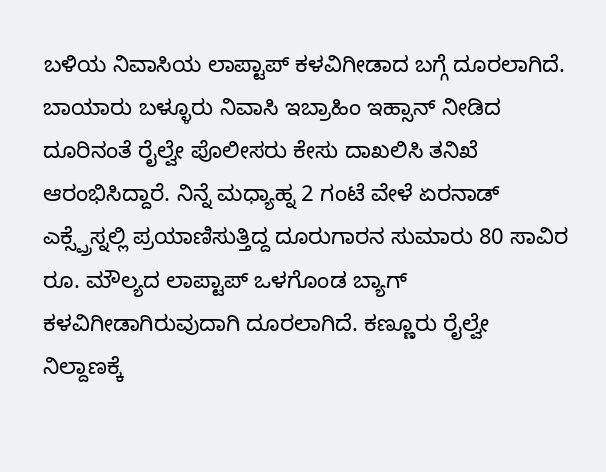ಬಳಿಯ ನಿವಾಸಿಯ ಲಾಪ್ಟಾಪ್ ಕಳವಿಗೀಡಾದ ಬಗ್ಗೆ ದೂರಲಾಗಿದೆ. ಬಾಯಾರು ಬಳ್ಳೂರು ನಿವಾಸಿ ಇಬ್ರಾಹಿಂ ಇಹ್ಸಾನ್ ನೀಡಿದ ದೂರಿನಂತೆ ರೈಲ್ವೇ ಪೊಲೀಸರು ಕೇಸು ದಾಖಲಿಸಿ ತನಿಖೆ ಆರಂಭಿಸಿದ್ದಾರೆ. ನಿನ್ನೆ ಮಧ್ಯಾಹ್ನ 2 ಗಂಟೆ ವೇಳೆ ಏರನಾಡ್ ಎಕ್ಸ್ಪ್ರೆಸ್ನಲ್ಲಿ ಪ್ರಯಾಣಿಸುತ್ತಿದ್ದ ದೂರುಗಾರನ ಸುಮಾರು 80 ಸಾವಿರ ರೂ. ಮೌಲ್ಯದ ಲಾಪ್ಟಾಪ್ ಒಳಗೊಂಡ ಬ್ಯಾಗ್ ಕಳವಿಗೀಡಾಗಿರುವುದಾಗಿ ದೂರಲಾಗಿದೆ. ಕಣ್ಣೂರು ರೈಲ್ವೇ ನಿಲ್ದಾಣಕ್ಕೆ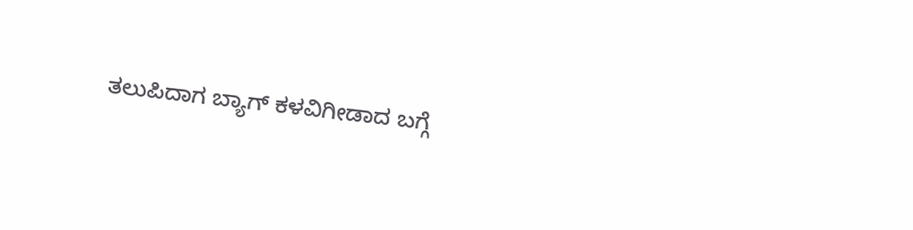ತಲುಪಿದಾಗ ಬ್ಯಾಗ್ ಕಳವಿಗೀಡಾದ ಬಗ್ಗೆ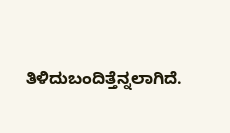ತಿಳಿದುಬಂದಿತ್ತೆನ್ನಲಾಗಿದೆ.